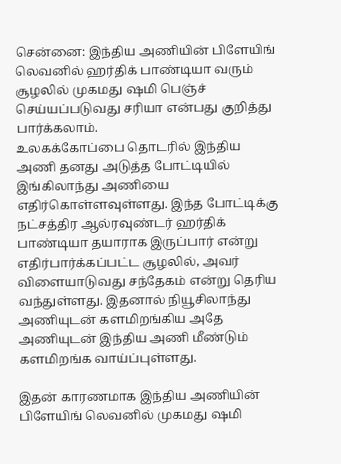சென்னை: இந்திய அணியின் பிளேயிங் லெவனில் ஹர்திக் பாண்டியா வரும் சூழலில் முகமது ஷமி பெஞ்ச் செய்யப்படுவது சரியா என்பது குறித்து பார்க்கலாம்.
உலகக்கோப்பை தொடரில் இந்திய அணி தனது அடுத்த போட்டியில் இங்கிலாந்து அணியை எதிர்கொள்ளவுள்ளது. இந்த போட்டிக்கு நட்சத்திர ஆல்ரவுண்டர் ஹர்திக் பாண்டியா தயாராக இருப்பார் என்று எதிர்பார்க்கப்பட்ட சூழலில், அவர் விளையாடுவது சந்தேகம் என்று தெரிய வந்துள்ளது. இதனால் நியூசிலாந்து அணியுடன் களமிறங்கிய அதே அணியுடன் இந்திய அணி மீண்டும் களமிறங்க வாய்ப்புள்ளது.

இதன் காரணமாக இந்திய அணியின் பிளேயிங் லெவனில் முகமது ஷமி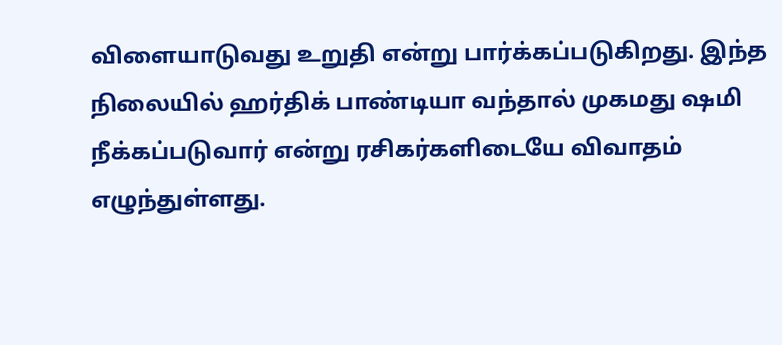விளையாடுவது உறுதி என்று பார்க்கப்படுகிறது. இந்த நிலையில் ஹர்திக் பாண்டியா வந்தால் முகமது ஷமி நீக்கப்படுவார் என்று ரசிகர்களிடையே விவாதம் எழுந்துள்ளது.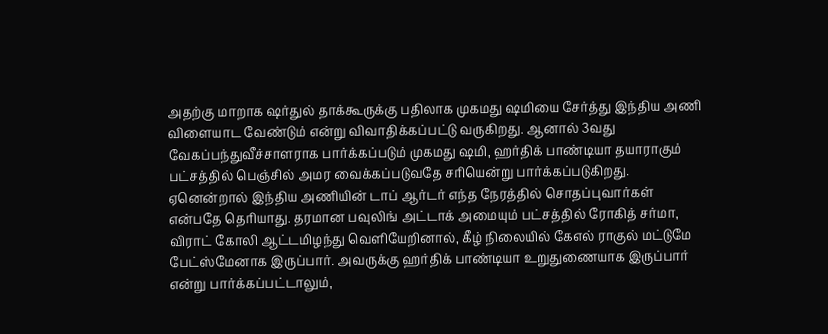அதற்கு மாறாக ஷர்துல் தாக்கூருக்கு பதிலாக முகமது ஷமியை சேர்த்து இந்திய அணி விளையாட வேண்டும் என்று விவாதிக்கப்பட்டு வருகிறது. ஆனால் 3வது வேகப்பந்துவீச்சாளராக பார்க்கப்படும் முகமது ஷமி, ஹர்திக் பாண்டியா தயாராகும் பட்சத்தில் பெஞ்சில் அமர வைக்கப்படுவதே சரியென்று பார்க்கப்படுகிறது.
ஏனென்றால் இந்திய அணியின் டாப் ஆர்டர் எந்த நேரத்தில் சொதப்புவார்கள் என்பதே தெரியாது. தரமான பவுலிங் அட்டாக் அமையும் பட்சத்தில் ரோகித் சர்மா, விராட் கோலி ஆட்டமிழந்து வெளியேறினால், கீழ் நிலையில் கேஎல் ராகுல் மட்டுமே பேட்ஸ்மேனாக இருப்பார். அவருக்கு ஹர்திக் பாண்டியா உறுதுணையாக இருப்பார் என்று பார்க்கப்பட்டாலும்,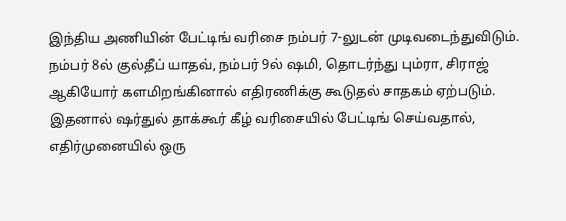இந்திய அணியின் பேட்டிங் வரிசை நம்பர் 7-லுடன் முடிவடைந்துவிடும். நம்பர் 8ல் குல்தீப் யாதவ், நம்பர் 9ல் ஷமி, தொடர்ந்து பும்ரா, சிராஜ் ஆகியோர் களமிறங்கினால் எதிரணிக்கு கூடுதல் சாதகம் ஏற்படும்.
இதனால் ஷர்துல் தாக்கூர் கீழ் வரிசையில் பேட்டிங் செய்வதால், எதிர்முனையில் ஒரு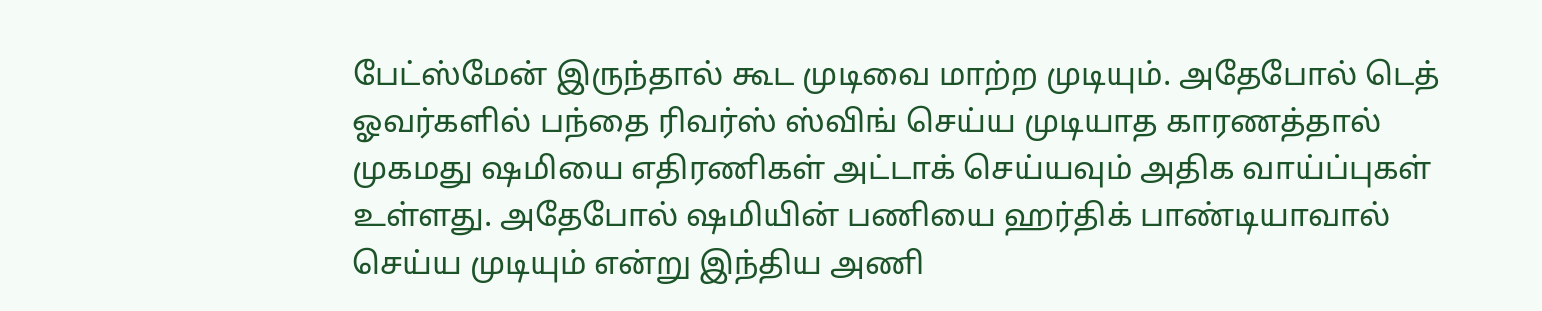பேட்ஸ்மேன் இருந்தால் கூட முடிவை மாற்ற முடியும். அதேபோல் டெத் ஓவர்களில் பந்தை ரிவர்ஸ் ஸ்விங் செய்ய முடியாத காரணத்தால் முகமது ஷமியை எதிரணிகள் அட்டாக் செய்யவும் அதிக வாய்ப்புகள் உள்ளது. அதேபோல் ஷமியின் பணியை ஹர்திக் பாண்டியாவால் செய்ய முடியும் என்று இந்திய அணி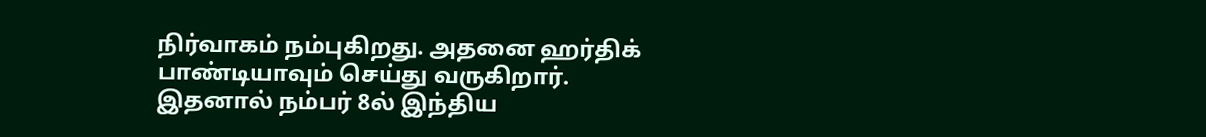நிர்வாகம் நம்புகிறது. அதனை ஹர்திக் பாண்டியாவும் செய்து வருகிறார். இதனால் நம்பர் 8ல் இந்திய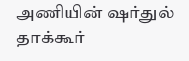அணியின் ஷர்துல் தாக்கூர்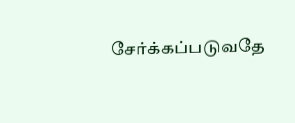சேர்க்கப்படுவதே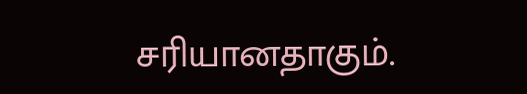சரியானதாகும்.